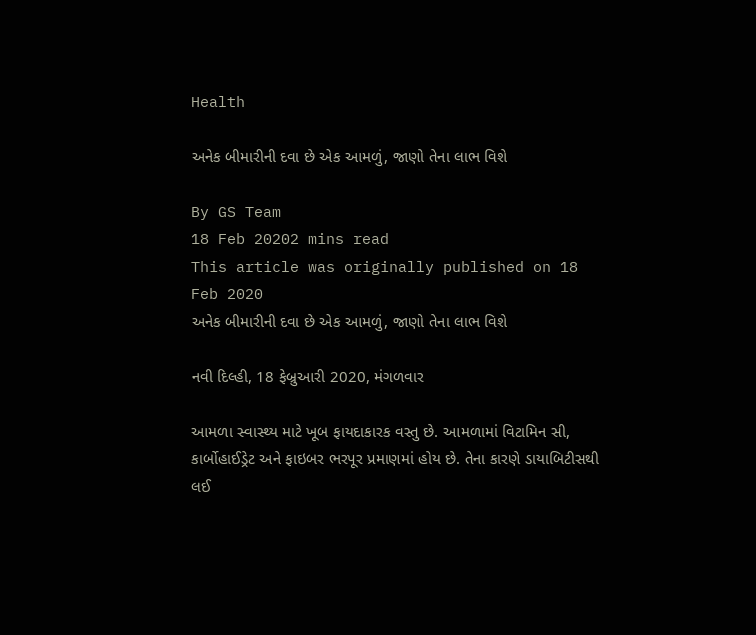Health

અનેક બીમારીની દવા છે એક આમળું, જાણો તેના લાભ વિશે

By GS Team
18 Feb 20202 mins read
This article was originally published on 18 Feb 2020
અનેક બીમારીની દવા છે એક આમળું, જાણો તેના લાભ વિશે

નવી દિલ્હી, 18 ફેબ્રુઆરી 2020, મંગળવાર

આમળા સ્વાસ્થ્ય માટે ખૂબ ફાયદાકારક વસ્તુ છે. આમળામાં વિટામિન સી, કાર્બોહાઈડ્રેટ અને ફાઇબર ભરપૂર પ્રમાણમાં હોય છે. તેના કારણે ડાયાબિટીસથી લઈ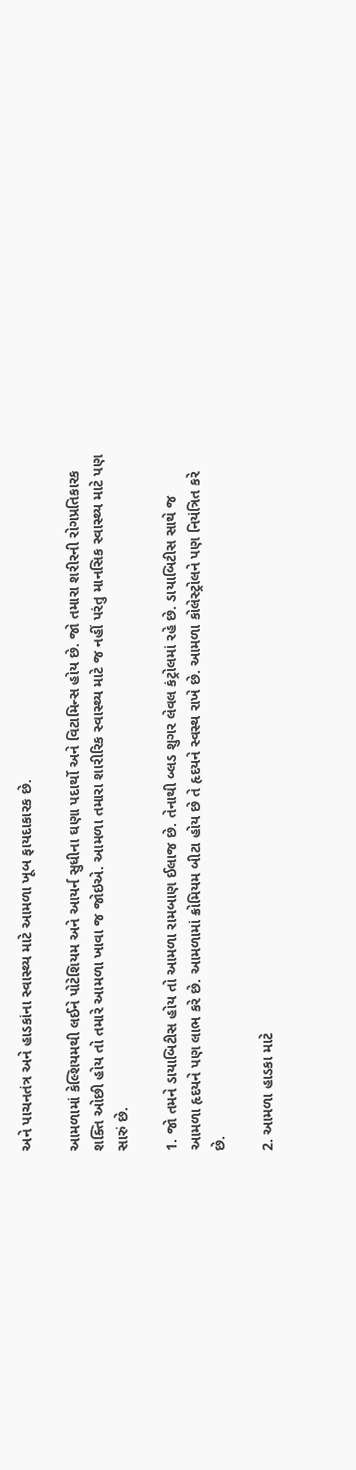અને પાચનતંત્ર અને હાડકાંના સ્વાસ્થ્ય માટે આમળા ખૂબ ફાયદાકારક છે.

આમળામાં કેલ્શિયમથી લઈને પોટેશિયમ અને આયર્ન સુધીના ઘણા પદાર્થો અને વિટામિન્સ હોય છે. જો તમારા શરીરની રોગપ્રતિકારક શક્તિ ઓછી હોય તો તમારે આમળા ખાવા જ જોઇએ. આમળા તમારા શારીરિક સ્વાસ્થ્ય માટે જ નહીં પરંતુ માનસિક સ્વાસ્થ્ય માટે પણ સારું છે.

1. જો તમને ડાયાબિટીસ હોય તો આમળા રામબાણ ઈલાજ છે. તેનાથી બ્લડ શુગર લેવલ કંટ્રોલમાં રહે છે. ડાયાબિટીસ સાથે જ આમળા હૃદયને પણ લાભ કરે છે. આમળામાં ક્રોમિયમ બીટા હોય છે તે હૃદયને સ્વસ્થ રાખે છે. આમળા કોલેસ્ટ્રોલને પણ નિયંત્રિત કરે છે.

2. આમળા હાડકા માટે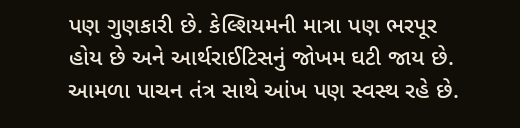પણ ગુણકારી છે. કેલ્શિયમની માત્રા પણ ભરપૂર હોય છે અને આર્થરાઈટિસનું જોખમ ઘટી જાય છે. આમળા પાચન તંત્ર સાથે આંખ પણ સ્વસ્થ રહે છે.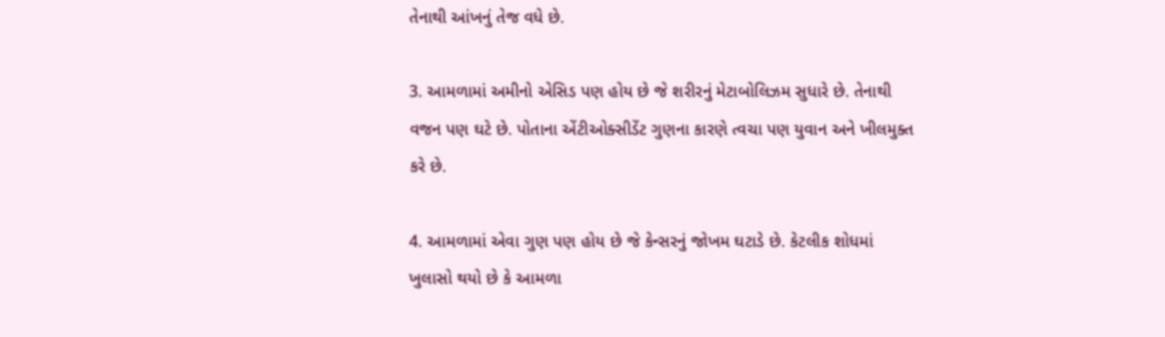તેનાથી આંખનું તેજ વધે છે.

3. આમળામાં અમીનો એસિડ પણ હોય છે જે શરીરનું મેટાબોલિઝમ સુધારે છે. તેનાથી વજન પણ ઘટે છે. પોતાના એંટીઓક્સીડેંટ ગુણના કારણે ત્વચા પણ યુવાન અને ખીલમુક્ત કરે છે.

4. આમળામાં એવા ગુણ પણ હોય છે જે કેન્સરનું જોખમ ઘટાડે છે. કેટલીક શોધમાં ખુલાસો થયો છે કે આમળા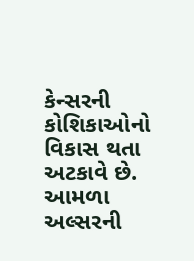કેન્સરની કોશિકાઓનો વિકાસ થતા અટકાવે છે. આમળા અલ્સરની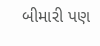બીમારી પણ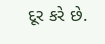દૂર કરે છે.